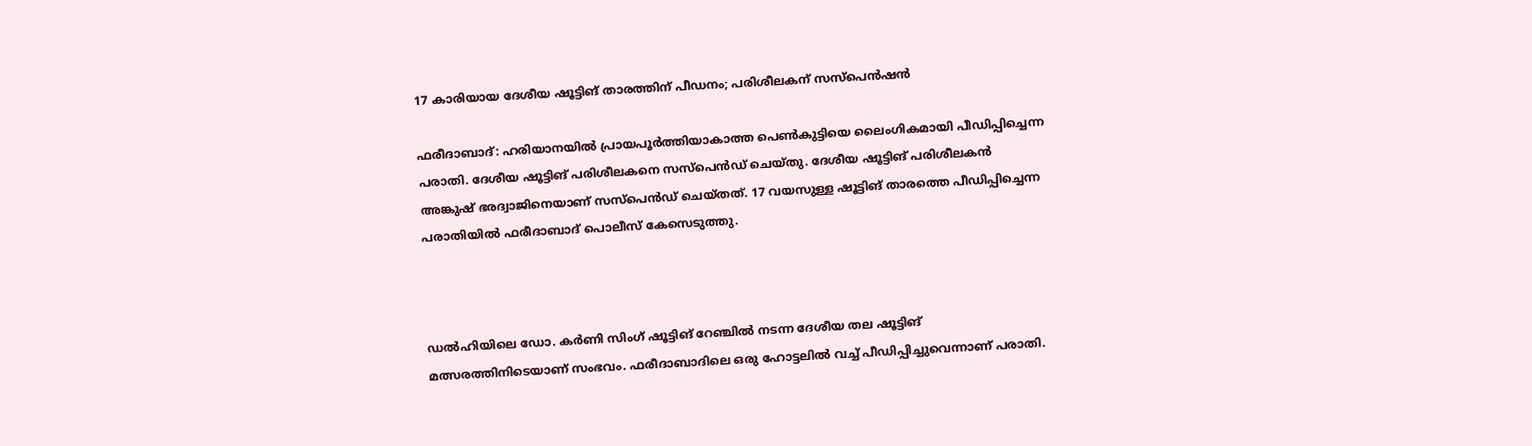17 കാരിയായ ദേശീയ ഷൂട്ടിങ് താരത്തിന് പീഡനം; പരിശീലകന് സസ്പെൻഷൻ

ഫരീദാബാദ്: ഹരിയാനയില്‍ പ്രായപൂർത്തിയാകാത്ത പെണ്‍കുട്ടിയെ ലൈംഗികമായി പീഡിപ്പിച്ചെന്ന പരാതി. ദേശീയ ഷൂട്ടിങ് പരിശീലകനെ സസ്പെൻഡ് ചെയ്തു. ദേശീയ ഷൂട്ടിങ് പരിശീലകൻ അങ്കുഷ് ഭരദ്വാജിനെയാണ് സസ്പെൻഡ് ചെയ്തത്. 17 വയസുള്ള ഷൂട്ടിങ് താരത്തെ പീഡിപ്പിച്ചെന്ന പരാതിയില്‍ ഫരീദാബാദ് പൊലീസ് കേസെടുത്തു.



ഡല്‍ഹിയിലെ ഡോ. കർണി സിംഗ് ഷൂട്ടിങ് റേഞ്ചില്‍ നടന്ന ദേശീയ തല ഷൂട്ടിങ് മത്സരത്തിനിടെയാണ് സംഭവം. ഫരീദാബാദിലെ ഒരു ഹോട്ടലില്‍ വച്ച്‌ പീഡിപ്പിച്ചുവെന്നാണ് പരാതി.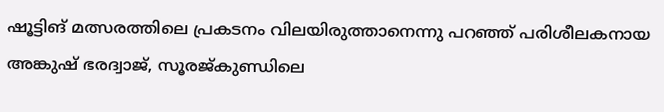ഷൂട്ടിങ് മത്സരത്തിലെ പ്രകടനം വിലയിരുത്താനെന്നു പറഞ്ഞ് പരിശീലകനായ അങ്കുഷ് ഭരദ്വാജ്, സൂരജ്കുണ്ഡിലെ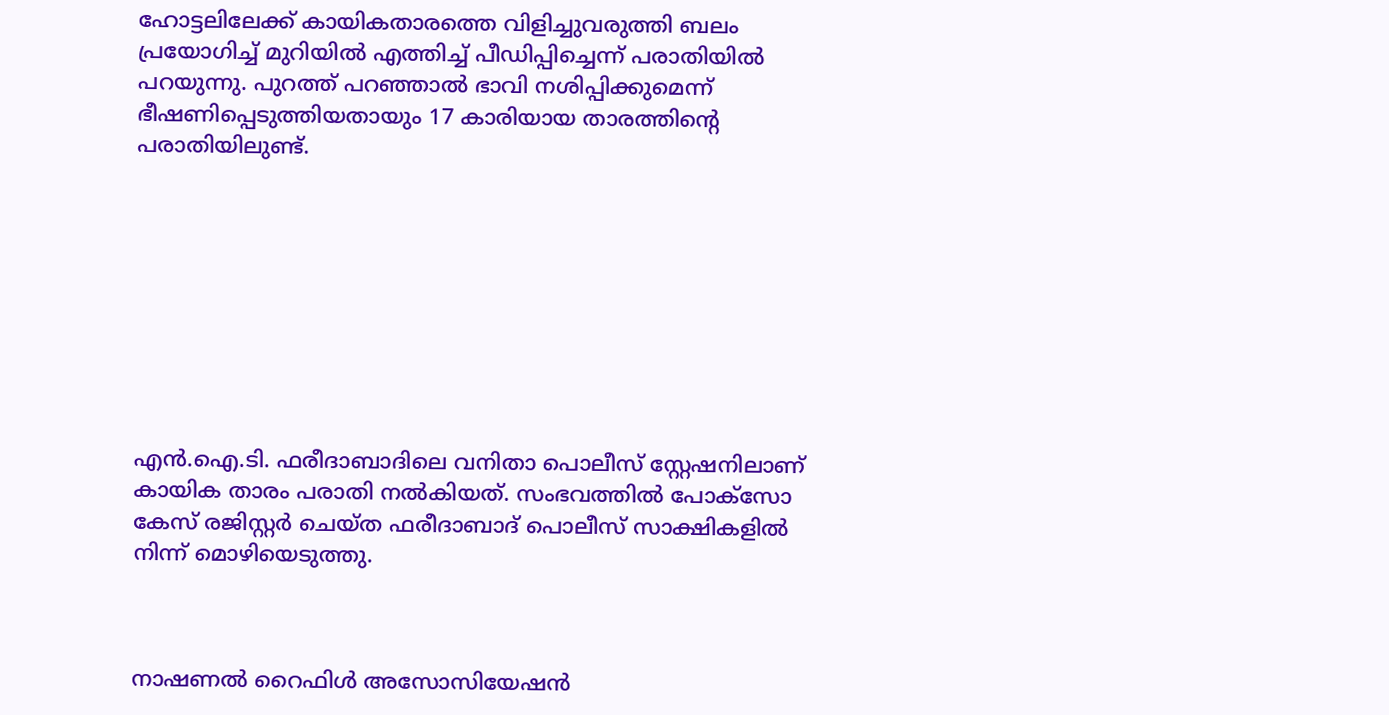ഹോട്ടലിലേക്ക് കായികതാരത്തെ വിളിച്ചുവരുത്തി ബലം പ്രയോഗിച്ച്‌ മുറിയില്‍ എത്തിച്ച്‌ പീഡിപ്പിച്ചെന്ന് പരാതിയില്‍ പറയുന്നു. പുറത്ത് പറഞ്ഞാല്‍ ഭാവി നശിപ്പിക്കുമെന്ന് ഭീഷണിപ്പെടുത്തിയതായും 17 കാരിയായ താരത്തിന്റെ പരാതിയിലുണ്ട്.









എൻ.ഐ.ടി. ഫരീദാബാദിലെ വനിതാ പൊലീസ് സ്റ്റേഷനിലാണ് കായിക താരം പരാതി നല്‍കിയത്. സംഭവത്തില്‍ പോക്സോ കേസ് രജിസ്റ്റർ ചെയ്ത ഫരീദാബാദ് പൊലീസ് സാക്ഷികളില്‍ നിന്ന് മൊഴിയെടുത്തു.



നാഷണല്‍ റൈഫിള്‍ അസോസിയേഷൻ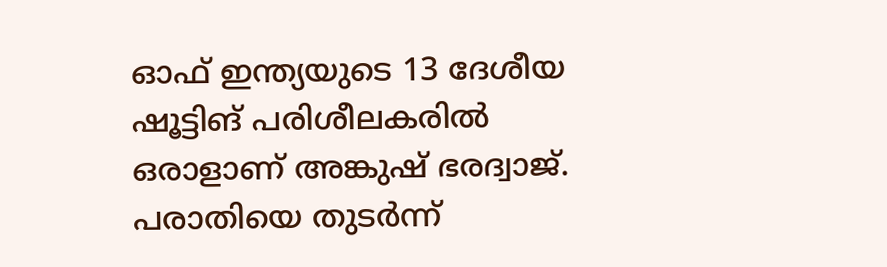ഓഫ് ഇന്ത്യയുടെ 13 ദേശീയ ഷൂട്ടിങ് പരിശീലകരില്‍ ഒരാളാണ് അങ്കുഷ് ഭരദ്വാജ്. പരാതിയെ തുടർന്ന്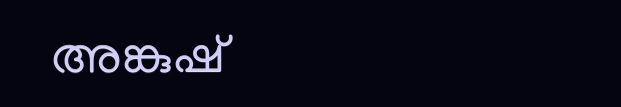അങ്കുഷ്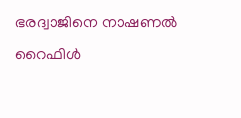ഭരദ്വാജിനെ നാഷണല്‍ റൈഫിള്‍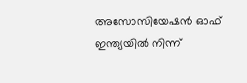അസോസിയേഷൻ ഓഫ് ഇന്ത്യയില്‍ നിന്ന്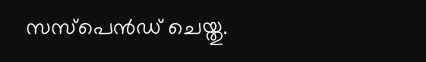സസ്പെൻഡ് ചെയ്തു.